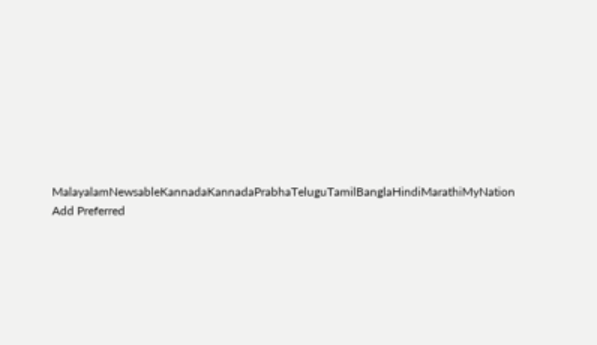MalayalamNewsableKannadaKannadaPrabhaTeluguTamilBanglaHindiMarathiMyNation
Add Preferred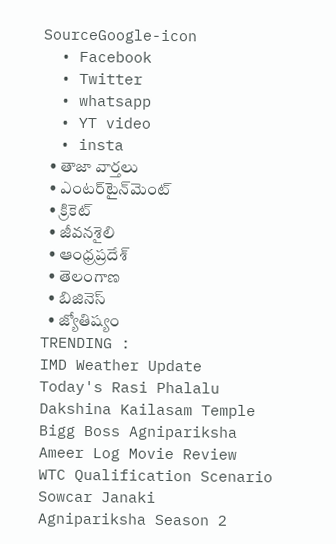SourceGoogle-icon
  • Facebook
  • Twitter
  • whatsapp
  • YT video
  • insta
  • తాజా వార్తలు
  • ఎంటర్‌టైన్‌మెంట్
  • క్రికెట్
  • జీవనశైలి
  • ఆంధ్రప్రదేశ్
  • తెలంగాణ
  • బిజినెస్
  • జ్యోతిష్యం
TRENDING :
IMD Weather Update
Today's Rasi Phalalu
Dakshina Kailasam Temple
Bigg Boss Agnipariksha
Ameer Log Movie Review
WTC Qualification Scenario
Sowcar Janaki
Agnipariksha Season 2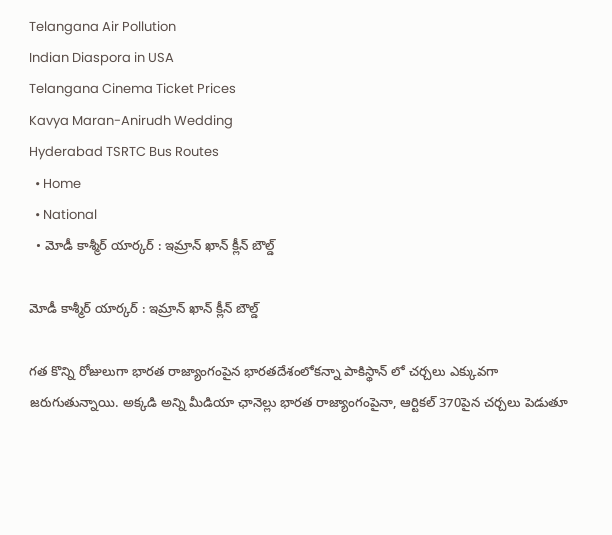Telangana Air Pollution
Indian Diaspora in USA
Telangana Cinema Ticket Prices
Kavya Maran-Anirudh Wedding
Hyderabad TSRTC Bus Routes
  • Home
  • National
  • మోడీ కాశ్మీర్ యార్కర్ : ఇమ్రాన్ ఖాన్ క్లీన్ బౌల్డ్

మోడీ కాశ్మీర్ యార్కర్ : ఇమ్రాన్ ఖాన్ క్లీన్ బౌల్డ్

గత కొన్ని రోజులుగా భారత రాజ్యాంగంపైన భారతదేశంలోకన్నా పాకిస్థాన్ లో చర్చలు ఎక్కువగా జరుగుతున్నాయి. అక్కడి అన్ని మీడియా ఛానెల్లు భారత రాజ్యాంగంపైనా, ఆర్టికల్ 370పైన చర్చలు పెడుతూ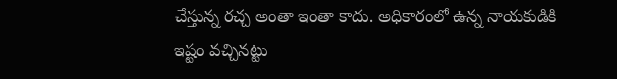చేస్తున్న రచ్చ అంతా ఇంతా కాదు. అధికారంలో ఉన్న నాయకుడికి ఇష్టం వచ్చినట్టు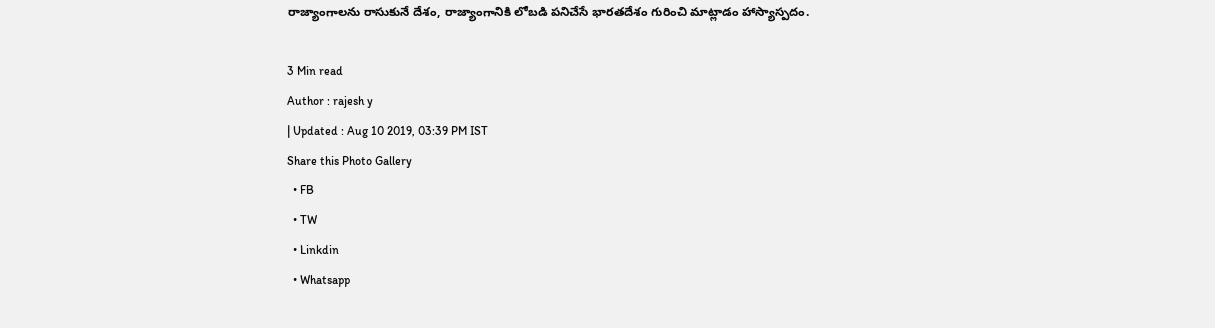రాజ్యాంగాలను రాసుకునే దేశం, రాజ్యాంగానికి లోబడి పనిచేసే భారతదేశం గురించి మాట్లాడం హాస్యాస్పదం.

3 Min read
Author : rajesh y
| Updated : Aug 10 2019, 03:39 PM IST
Share this Photo Gallery
  • FB
  • TW
  • Linkdin
  • Whatsapp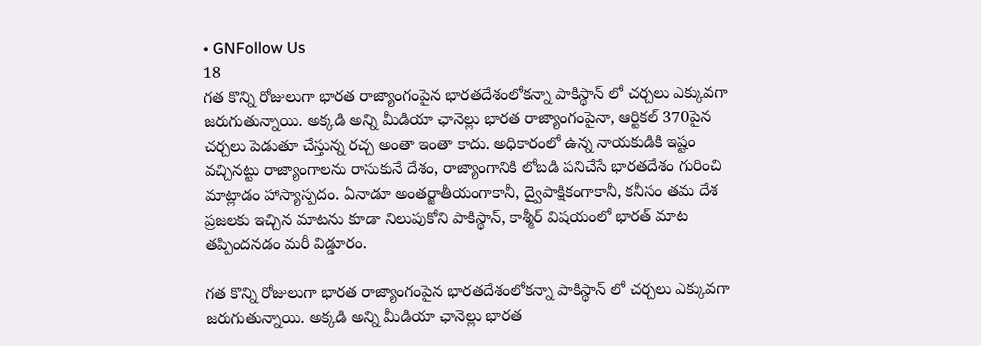• GNFollow Us
18
గత కొన్ని రోజులుగా భారత రాజ్యాంగంపైన భారతదేశంలోకన్నా పాకిస్థాన్ లో చర్చలు ఎక్కువగా జరుగుతున్నాయి. అక్కడి అన్ని మీడియా ఛానెల్లు భారత రాజ్యాంగంపైనా, ఆర్టికల్ 370పైన చర్చలు పెడుతూ చేస్తున్న రచ్చ అంతా ఇంతా కాదు. అధికారంలో ఉన్న నాయకుడికి ఇష్టం వచ్చినట్టు రాజ్యాంగాలను రాసుకునే దేశం, రాజ్యాంగానికి లోబడి పనిచేసే భారతదేశం గురించి మాట్లాడం హాస్యాస్పదం. ఏనాడూ అంతర్జాతీయంగాకానీ, ద్వైపాక్షికంగాకానీ, కనీసం తమ దేశ ప్రజలకు ఇచ్చిన మాటను కూడా నిలుపుకోని పాకిస్థాన్, కాశ్మీర్ విషయంలో భారత్ మాట తప్పిందనడం మరీ విడ్డూరం.

గత కొన్ని రోజులుగా భారత రాజ్యాంగంపైన భారతదేశంలోకన్నా పాకిస్థాన్ లో చర్చలు ఎక్కువగా జరుగుతున్నాయి. అక్కడి అన్ని మీడియా ఛానెల్లు భారత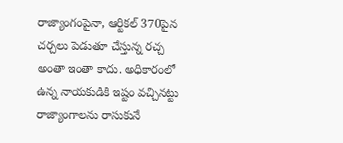రాజ్యాంగంపైనా, ఆర్టికల్ 370పైన చర్చలు పెడుతూ చేస్తున్న రచ్చ అంతా ఇంతా కాదు. అధికారంలో ఉన్న నాయకుడికి ఇష్టం వచ్చినట్టు రాజ్యాంగాలను రాసుకునే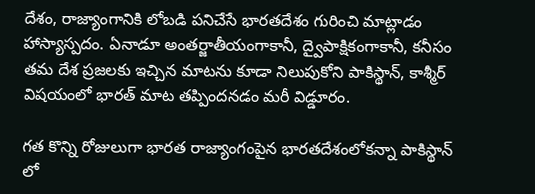దేశం, రాజ్యాంగానికి లోబడి పనిచేసే భారతదేశం గురించి మాట్లాడం హాస్యాస్పదం. ఏనాడూ అంతర్జాతీయంగాకానీ, ద్వైపాక్షికంగాకానీ, కనీసం తమ దేశ ప్రజలకు ఇచ్చిన మాటను కూడా నిలుపుకోని పాకిస్థాన్, కాశ్మీర్ విషయంలో భారత్ మాట తప్పిందనడం మరీ విడ్డూరం.

గత కొన్ని రోజులుగా భారత రాజ్యాంగంపైన భారతదేశంలోకన్నా పాకిస్థాన్ లో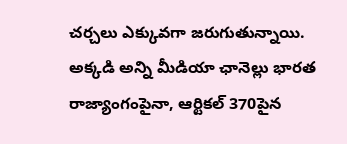చర్చలు ఎక్కువగా జరుగుతున్నాయి. అక్కడి అన్ని మీడియా ఛానెల్లు భారత రాజ్యాంగంపైనా, ఆర్టికల్ 370పైన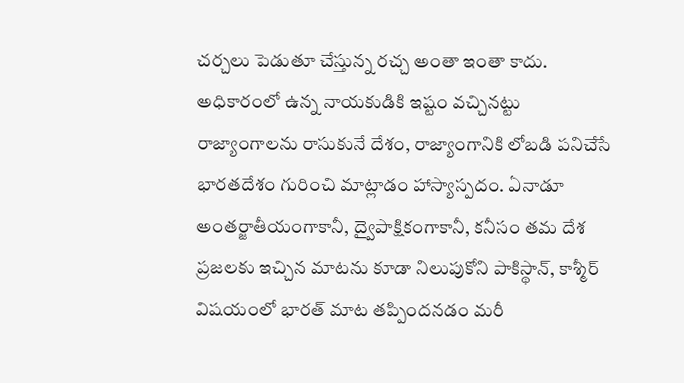చర్చలు పెడుతూ చేస్తున్న రచ్చ అంతా ఇంతా కాదు. అధికారంలో ఉన్న నాయకుడికి ఇష్టం వచ్చినట్టు రాజ్యాంగాలను రాసుకునే దేశం, రాజ్యాంగానికి లోబడి పనిచేసే భారతదేశం గురించి మాట్లాడం హాస్యాస్పదం. ఏనాడూ అంతర్జాతీయంగాకానీ, ద్వైపాక్షికంగాకానీ, కనీసం తమ దేశ ప్రజలకు ఇచ్చిన మాటను కూడా నిలుపుకోని పాకిస్థాన్, కాశ్మీర్ విషయంలో భారత్ మాట తప్పిందనడం మరీ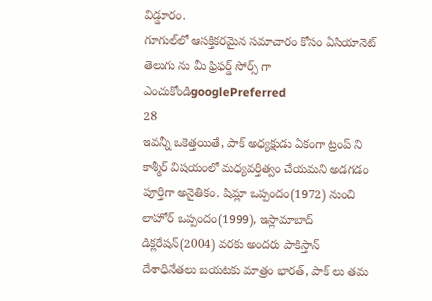విడ్డూరం.
గూగుల్‌లో ఆసక్తికరమైన సమాచారం కోసం ఏసియానెట్ తెలుగు ను మీ ఫ్రిఫర్డ్ సోర్స్ గా ఎంచుకోండిgooglePreferred
28
ఇవన్నీ ఒకెత్తయితే, పాక్ అధ్యక్షుడు ఏకంగా ట్రంప్ ని కాశ్మీర్ విషయంలో మధ్యవర్తిత్వం చేయమని అడగడం పూర్తిగా అనైతికం. షిమ్లా ఒప్పందం(1972) నుంచి లాహోర్ ఒప్పందం(1999), ఇస్లామాబాద్ డిక్లరేషన్(2004) వరకు అందరు పాకిస్తాన్ దేశాధినేతలు బయటకు మాత్రం భారత్, పాక్ లు తమ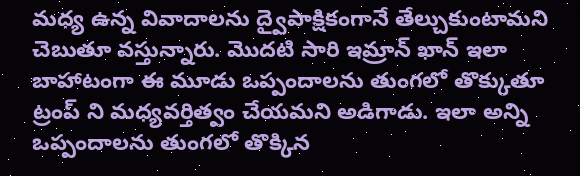మధ్య ఉన్న వివాదాలను ద్వైపాక్షికంగానే తేల్చుకుంటామని చెబుతూ వస్తున్నారు. మొదటి సారి ఇమ్రాన్ ఖాన్ ఇలా బాహాటంగా ఈ మూడు ఒప్పందాలను తుంగలో తొక్కుతూ ట్రంప్ ని మధ్యవర్తిత్వం చేయమని అడిగాడు. ఇలా అన్ని ఒప్పందాలను తుంగలో తొక్కిన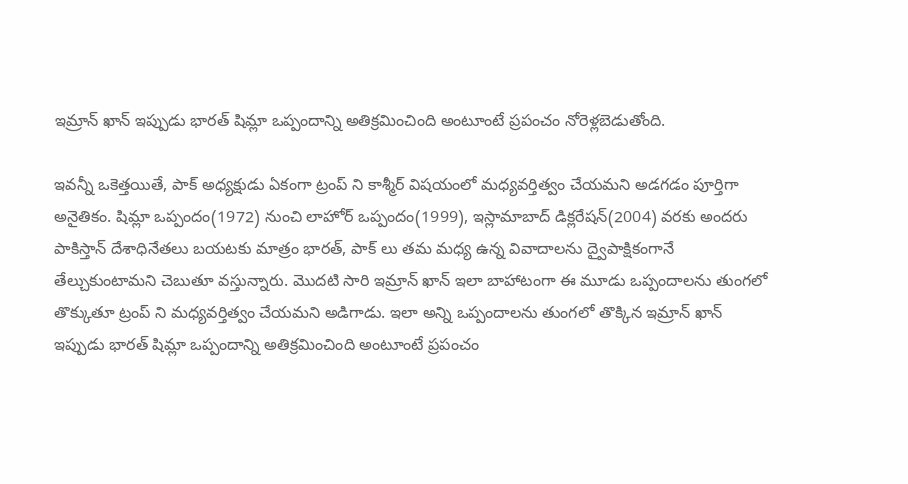ఇమ్రాన్ ఖాన్ ఇప్పుడు భారత్ షిమ్లా ఒప్పందాన్ని అతిక్రమించింది అంటూంటే ప్రపంచం నోరెళ్లబెడుతోంది.

ఇవన్నీ ఒకెత్తయితే, పాక్ అధ్యక్షుడు ఏకంగా ట్రంప్ ని కాశ్మీర్ విషయంలో మధ్యవర్తిత్వం చేయమని అడగడం పూర్తిగా అనైతికం. షిమ్లా ఒప్పందం(1972) నుంచి లాహోర్ ఒప్పందం(1999), ఇస్లామాబాద్ డిక్లరేషన్(2004) వరకు అందరు పాకిస్తాన్ దేశాధినేతలు బయటకు మాత్రం భారత్, పాక్ లు తమ మధ్య ఉన్న వివాదాలను ద్వైపాక్షికంగానే తేల్చుకుంటామని చెబుతూ వస్తున్నారు. మొదటి సారి ఇమ్రాన్ ఖాన్ ఇలా బాహాటంగా ఈ మూడు ఒప్పందాలను తుంగలో తొక్కుతూ ట్రంప్ ని మధ్యవర్తిత్వం చేయమని అడిగాడు. ఇలా అన్ని ఒప్పందాలను తుంగలో తొక్కిన ఇమ్రాన్ ఖాన్ ఇప్పుడు భారత్ షిమ్లా ఒప్పందాన్ని అతిక్రమించింది అంటూంటే ప్రపంచం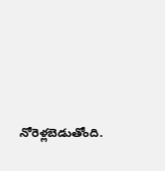నోరెళ్లబెడుతోంది.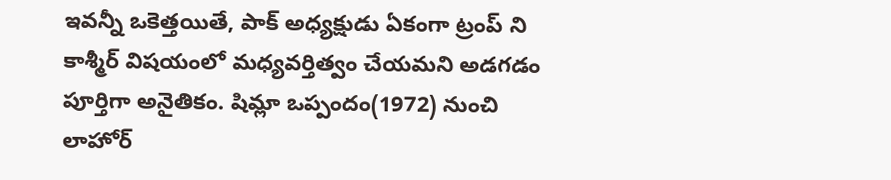ఇవన్నీ ఒకెత్తయితే, పాక్ అధ్యక్షుడు ఏకంగా ట్రంప్ ని కాశ్మీర్ విషయంలో మధ్యవర్తిత్వం చేయమని అడగడం పూర్తిగా అనైతికం. షిమ్లా ఒప్పందం(1972) నుంచి లాహోర్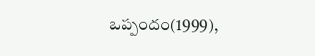ఒప్పందం(1999),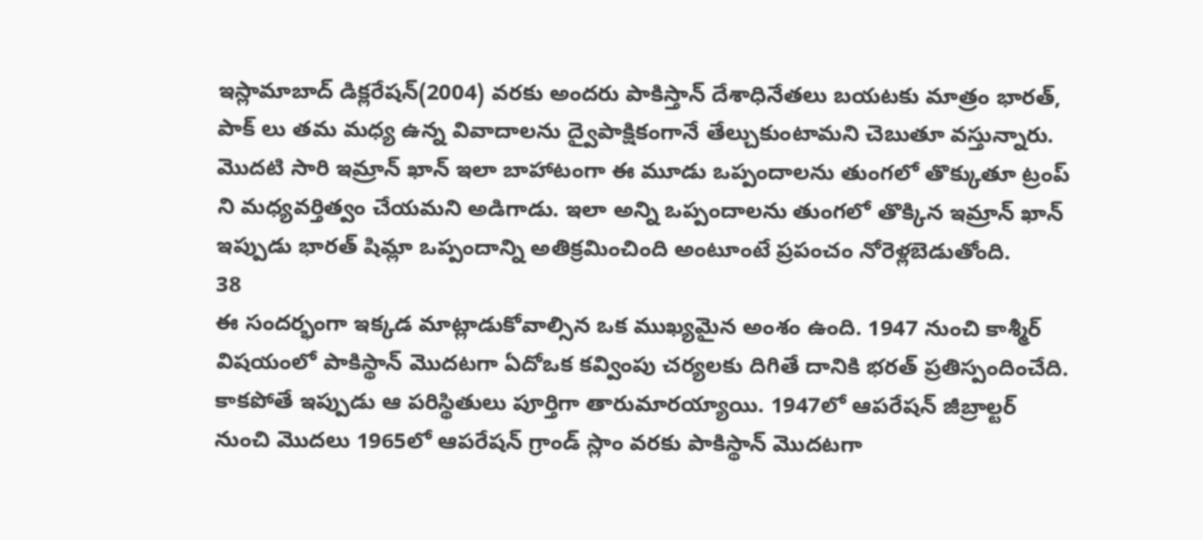ఇస్లామాబాద్ డిక్లరేషన్(2004) వరకు అందరు పాకిస్తాన్ దేశాధినేతలు బయటకు మాత్రం భారత్, పాక్ లు తమ మధ్య ఉన్న వివాదాలను ద్వైపాక్షికంగానే తేల్చుకుంటామని చెబుతూ వస్తున్నారు. మొదటి సారి ఇమ్రాన్ ఖాన్ ఇలా బాహాటంగా ఈ మూడు ఒప్పందాలను తుంగలో తొక్కుతూ ట్రంప్ ని మధ్యవర్తిత్వం చేయమని అడిగాడు. ఇలా అన్ని ఒప్పందాలను తుంగలో తొక్కిన ఇమ్రాన్ ఖాన్ ఇప్పుడు భారత్ షిమ్లా ఒప్పందాన్ని అతిక్రమించింది అంటూంటే ప్రపంచం నోరెళ్లబెడుతోంది.
38
ఈ సందర్భంగా ఇక్కడ మాట్లాడుకోవాల్సిన ఒక ముఖ్యమైన అంశం ఉంది. 1947 నుంచి కాశ్మీర్ విషయంలో పాకిస్థాన్ మొదటగా ఏదోఒక కవ్వింపు చర్యలకు దిగితే దానికి భరత్ ప్రతిస్పందించేది. కాకపోతే ఇప్పుడు ఆ పరిస్థితులు పూర్తిగా తారుమారయ్యాయి. 1947లో ఆపరేషన్ జీబ్రాల్టర్ నుంచి మొదలు 1965లో ఆపరేషన్ గ్రాండ్ స్లాం వరకు పాకిస్థాన్ మొదటగా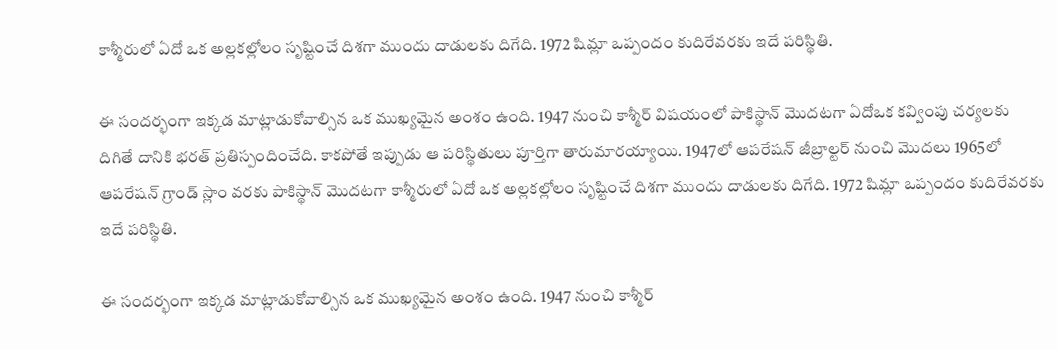కాశ్మీరులో ఏదో ఒక అల్లకల్లోలం సృష్టించే దిశగా ముందు దాడులకు దిగేది. 1972 షిమ్లా ఒప్పందం కుదిరేవరకు ఇదే పరిస్థితి.

ఈ సందర్భంగా ఇక్కడ మాట్లాడుకోవాల్సిన ఒక ముఖ్యమైన అంశం ఉంది. 1947 నుంచి కాశ్మీర్ విషయంలో పాకిస్థాన్ మొదటగా ఏదోఒక కవ్వింపు చర్యలకు దిగితే దానికి భరత్ ప్రతిస్పందించేది. కాకపోతే ఇప్పుడు ఆ పరిస్థితులు పూర్తిగా తారుమారయ్యాయి. 1947లో ఆపరేషన్ జీబ్రాల్టర్ నుంచి మొదలు 1965లో ఆపరేషన్ గ్రాండ్ స్లాం వరకు పాకిస్థాన్ మొదటగా కాశ్మీరులో ఏదో ఒక అల్లకల్లోలం సృష్టించే దిశగా ముందు దాడులకు దిగేది. 1972 షిమ్లా ఒప్పందం కుదిరేవరకు ఇదే పరిస్థితి.

ఈ సందర్భంగా ఇక్కడ మాట్లాడుకోవాల్సిన ఒక ముఖ్యమైన అంశం ఉంది. 1947 నుంచి కాశ్మీర్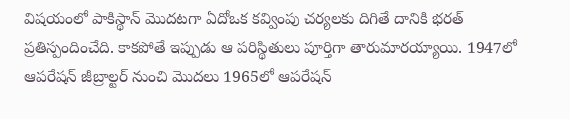విషయంలో పాకిస్థాన్ మొదటగా ఏదోఒక కవ్వింపు చర్యలకు దిగితే దానికి భరత్ ప్రతిస్పందించేది. కాకపోతే ఇప్పుడు ఆ పరిస్థితులు పూర్తిగా తారుమారయ్యాయి. 1947లో ఆపరేషన్ జీబ్రాల్టర్ నుంచి మొదలు 1965లో ఆపరేషన్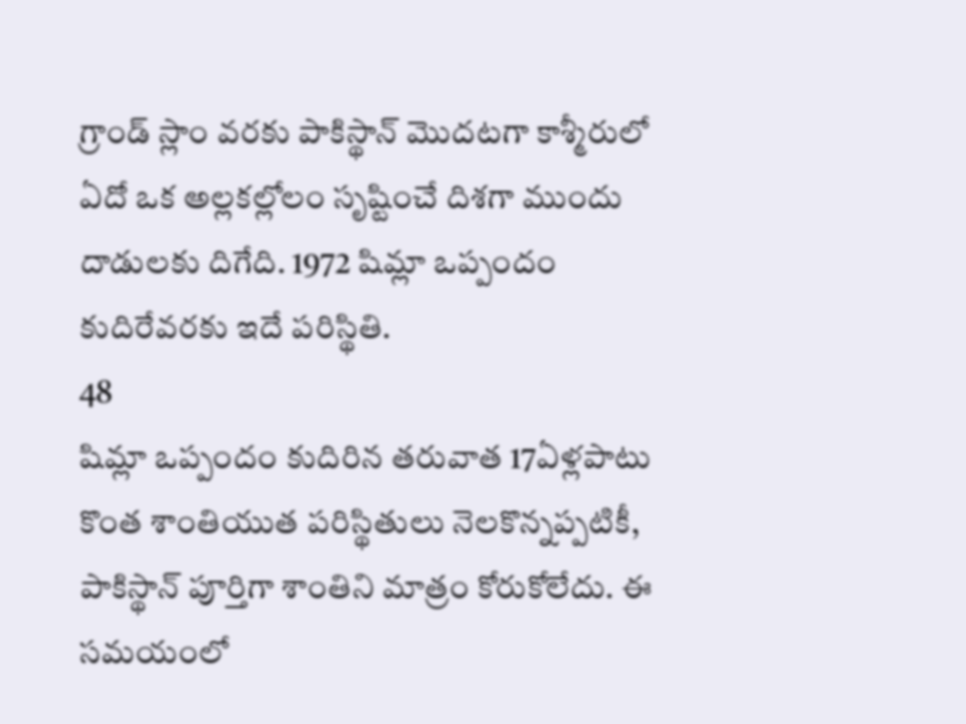గ్రాండ్ స్లాం వరకు పాకిస్థాన్ మొదటగా కాశ్మీరులో ఏదో ఒక అల్లకల్లోలం సృష్టించే దిశగా ముందు దాడులకు దిగేది. 1972 షిమ్లా ఒప్పందం కుదిరేవరకు ఇదే పరిస్థితి.
48
షిమ్లా ఒప్పందం కుదిరిన తరువాత 17ఏళ్లపాటు కొంత శాంతియుత పరిస్థితులు నెలకొన్నప్పటికీ, పాకిస్థాన్ పూర్తిగా శాంతిని మాత్రం కోరుకోలేదు. ఈ సమయంలో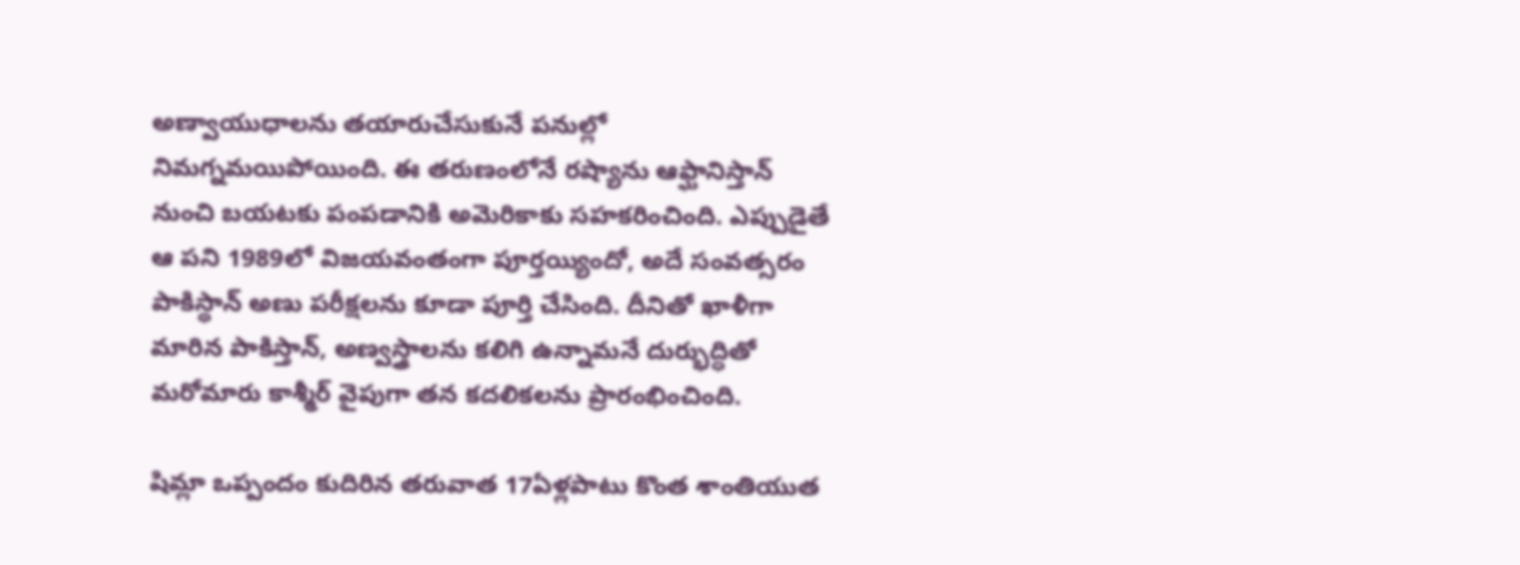అణ్వాయుధాలను తయారుచేసుకునే పనుల్లో నిమగ్నమయిపోయింది. ఈ తరుణంలోనే రష్యాను ఆఫ్ఘానిస్తాన్ నుంచి బయటకు పంపడానికి అమెరికాకు సహకరించింది. ఎప్పుడైతే ఆ పని 1989లో విజయవంతంగా పూర్తయ్యిందో, అదే సంవత్సరం పాకిస్థాన్ అణు పరీక్షలను కూడా పూర్తి చేసింది. దీనితో ఖాళీగా మారిన పాకిస్తాన్, అణ్వస్త్రాలను కలిగి ఉన్నామనే దుర్భుద్ధితో మరోమారు కాశ్మీర్ వైపుగా తన కదలికలను ప్రారంభించింది.

షిమ్లా ఒప్పందం కుదిరిన తరువాత 17ఏళ్లపాటు కొంత శాంతియుత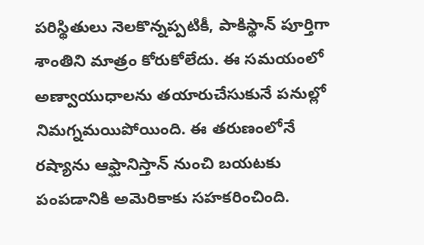పరిస్థితులు నెలకొన్నప్పటికీ, పాకిస్థాన్ పూర్తిగా శాంతిని మాత్రం కోరుకోలేదు. ఈ సమయంలో అణ్వాయుధాలను తయారుచేసుకునే పనుల్లో నిమగ్నమయిపోయింది. ఈ తరుణంలోనే రష్యాను ఆఫ్ఘానిస్తాన్ నుంచి బయటకు పంపడానికి అమెరికాకు సహకరించింది.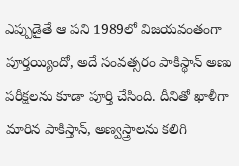ఎప్పుడైతే ఆ పని 1989లో విజయవంతంగా పూర్తయ్యిందో, అదే సంవత్సరం పాకిస్థాన్ అణు పరీక్షలను కూడా పూర్తి చేసింది. దీనితో ఖాళీగా మారిన పాకిస్తాన్, అణ్వస్త్రాలను కలిగి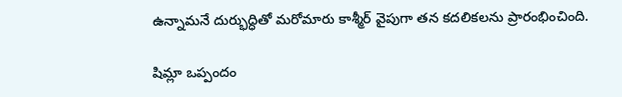ఉన్నామనే దుర్భుద్ధితో మరోమారు కాశ్మీర్ వైపుగా తన కదలికలను ప్రారంభించింది.

షిమ్లా ఒప్పందం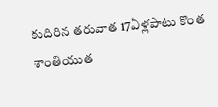కుదిరిన తరువాత 17ఏళ్లపాటు కొంత శాంతియుత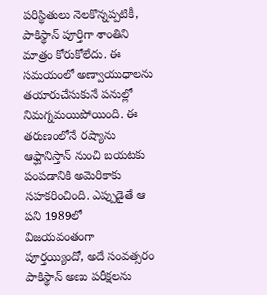పరిస్థితులు నెలకొన్నప్పటికీ, పాకిస్థాన్ పూర్తిగా శాంతిని మాత్రం కోరుకోలేదు. ఈ సమయంలో అణ్వాయుధాలను తయారుచేసుకునే పనుల్లో నిమగ్నమయిపోయింది. ఈ తరుణంలోనే రష్యాను ఆఫ్ఘానిస్తాన్ నుంచి బయటకు పంపడానికి అమెరికాకు సహకరించింది. ఎప్పుడైతే ఆ పని 1989లో విజయవంతంగా పూర్తయ్యిందో, అదే సంవత్సరం పాకిస్థాన్ అణు పరీక్షలను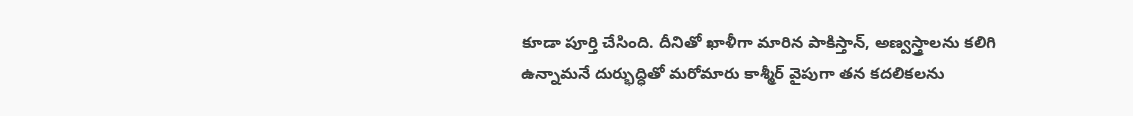కూడా పూర్తి చేసింది. దీనితో ఖాళీగా మారిన పాకిస్తాన్, అణ్వస్త్రాలను కలిగి ఉన్నామనే దుర్భుద్ధితో మరోమారు కాశ్మీర్ వైపుగా తన కదలికలను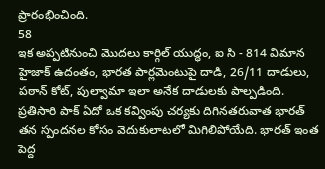ప్రారంభించింది.
58
ఇక అప్పటినుంచి మొదలు కార్గిల్ యుద్ధం, ఐ సి - 814 విమాన హైజాక్ ఉదంతం, భారత పార్లమెంటుపై దాడి, 26/11 దాడులు, పఠాన్ కోట్, పుల్వామా ఇలా అనేక దాడులకు పాల్పడింది. ప్రతిసారి పాక్ ఏదో ఒక కవ్వింపు చర్యకు దిగినతరువాత భారత్ తన స్పందనల కోసం వెదుకులాటలో మిగిలిపోయేది. భారత్ ఇంత పెద్ద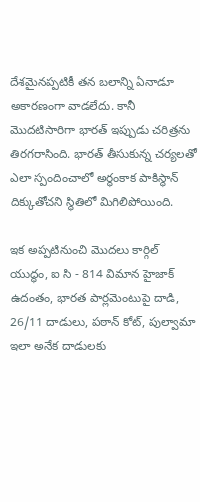దేశమైనప్పటికీ తన బలాన్ని ఏనాడూ అకారణంగా వాడలేదు. కానీ మొదటిసారిగా భారత్ ఇప్పుడు చరిత్రను తిరగరాసింది. భారత్ తీసుకున్న చర్యలతో ఎలా స్పందించాలో అర్థంకాక పాకిస్థాన్ దిక్కుతోచని స్థితిలో మిగిలిపోయింది.

ఇక అప్పటినుంచి మొదలు కార్గిల్ యుద్ధం, ఐ సి - 814 విమాన హైజాక్ ఉదంతం, భారత పార్లమెంటుపై దాడి, 26/11 దాడులు, పఠాన్ కోట్, పుల్వామా ఇలా అనేక దాడులకు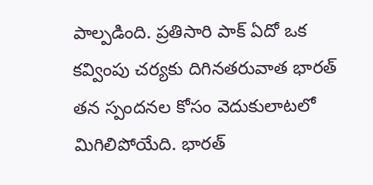పాల్పడింది. ప్రతిసారి పాక్ ఏదో ఒక కవ్వింపు చర్యకు దిగినతరువాత భారత్ తన స్పందనల కోసం వెదుకులాటలో మిగిలిపోయేది. భారత్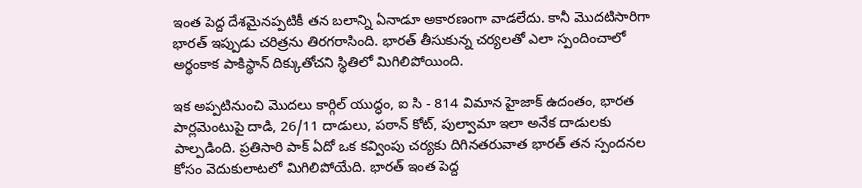ఇంత పెద్ద దేశమైనప్పటికీ తన బలాన్ని ఏనాడూ అకారణంగా వాడలేదు. కానీ మొదటిసారిగా భారత్ ఇప్పుడు చరిత్రను తిరగరాసింది. భారత్ తీసుకున్న చర్యలతో ఎలా స్పందించాలో అర్థంకాక పాకిస్థాన్ దిక్కుతోచని స్థితిలో మిగిలిపోయింది.

ఇక అప్పటినుంచి మొదలు కార్గిల్ యుద్ధం, ఐ సి - 814 విమాన హైజాక్ ఉదంతం, భారత పార్లమెంటుపై దాడి, 26/11 దాడులు, పఠాన్ కోట్, పుల్వామా ఇలా అనేక దాడులకు పాల్పడింది. ప్రతిసారి పాక్ ఏదో ఒక కవ్వింపు చర్యకు దిగినతరువాత భారత్ తన స్పందనల కోసం వెదుకులాటలో మిగిలిపోయేది. భారత్ ఇంత పెద్ద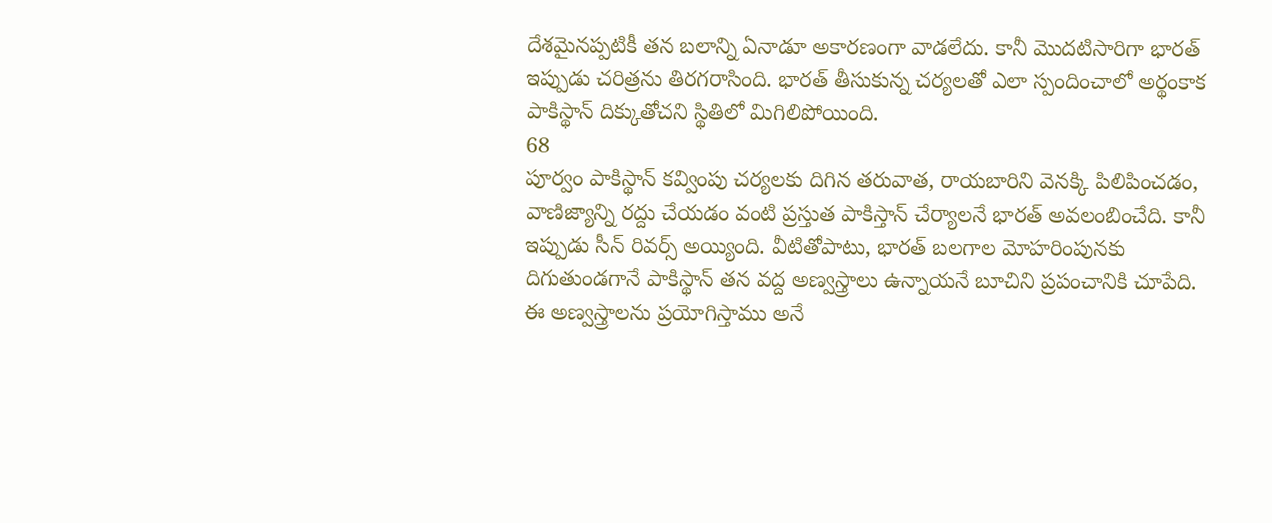దేశమైనప్పటికీ తన బలాన్ని ఏనాడూ అకారణంగా వాడలేదు. కానీ మొదటిసారిగా భారత్ ఇప్పుడు చరిత్రను తిరగరాసింది. భారత్ తీసుకున్న చర్యలతో ఎలా స్పందించాలో అర్థంకాక పాకిస్థాన్ దిక్కుతోచని స్థితిలో మిగిలిపోయింది.
68
పూర్వం పాకిస్థాన్ కవ్వింపు చర్యలకు దిగిన తరువాత, రాయబారిని వెనక్కి పిలిపించడం, వాణిజ్యాన్ని రద్దు చేయడం వంటి ప్రస్తుత పాకిస్తాన్ చేర్యాలనే భారత్ అవలంబించేది. కానీ ఇప్పుడు సీన్ రివర్స్ అయ్యింది. వీటితోపాటు, భారత్ బలగాల మోహరింపునకు దిగుతుండగానే పాకిస్థాన్ తన వద్ద అణ్వస్త్రాలు ఉన్నాయనే బూచిని ప్రపంచానికి చూపేది. ఈ అణ్వస్త్రాలను ప్రయోగిస్తాము అనే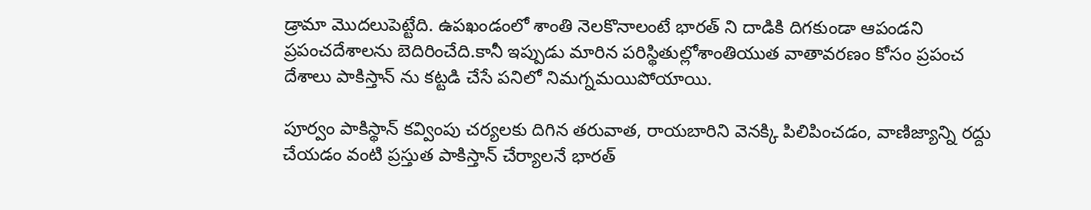డ్రామా మొదలుపెట్టేది. ఉపఖండంలో శాంతి నెలకొనాలంటే భారత్ ని దాడికి దిగకుండా ఆపండని ప్రపంచదేశాలను బెదిరించేది.కానీ ఇప్పుడు మారిన పరిస్థితుల్లోశాంతియుత వాతావరణం కోసం ప్రపంచ దేశాలు పాకిస్తాన్ ను కట్టడి చేసే పనిలో నిమగ్నమయిపోయాయి.

పూర్వం పాకిస్థాన్ కవ్వింపు చర్యలకు దిగిన తరువాత, రాయబారిని వెనక్కి పిలిపించడం, వాణిజ్యాన్ని రద్దు చేయడం వంటి ప్రస్తుత పాకిస్తాన్ చేర్యాలనే భారత్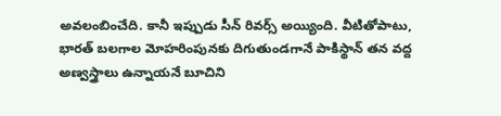అవలంబించేది. కానీ ఇప్పుడు సీన్ రివర్స్ అయ్యింది. వీటితోపాటు, భారత్ బలగాల మోహరింపునకు దిగుతుండగానే పాకిస్థాన్ తన వద్ద అణ్వస్త్రాలు ఉన్నాయనే బూచిని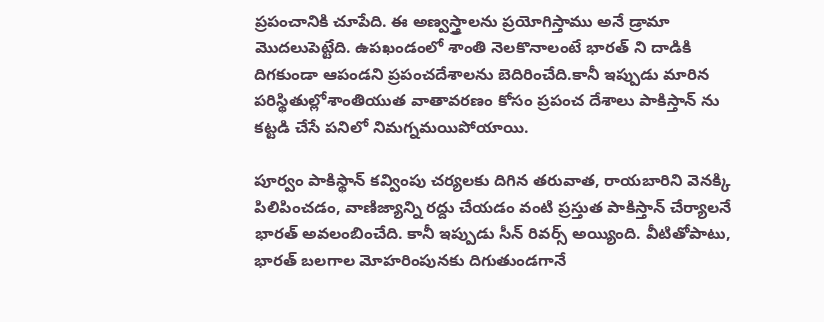ప్రపంచానికి చూపేది. ఈ అణ్వస్త్రాలను ప్రయోగిస్తాము అనే డ్రామా మొదలుపెట్టేది. ఉపఖండంలో శాంతి నెలకొనాలంటే భారత్ ని దాడికి దిగకుండా ఆపండని ప్రపంచదేశాలను బెదిరించేది.కానీ ఇప్పుడు మారిన పరిస్థితుల్లోశాంతియుత వాతావరణం కోసం ప్రపంచ దేశాలు పాకిస్తాన్ ను కట్టడి చేసే పనిలో నిమగ్నమయిపోయాయి.

పూర్వం పాకిస్థాన్ కవ్వింపు చర్యలకు దిగిన తరువాత, రాయబారిని వెనక్కి పిలిపించడం, వాణిజ్యాన్ని రద్దు చేయడం వంటి ప్రస్తుత పాకిస్తాన్ చేర్యాలనే భారత్ అవలంబించేది. కానీ ఇప్పుడు సీన్ రివర్స్ అయ్యింది. వీటితోపాటు, భారత్ బలగాల మోహరింపునకు దిగుతుండగానే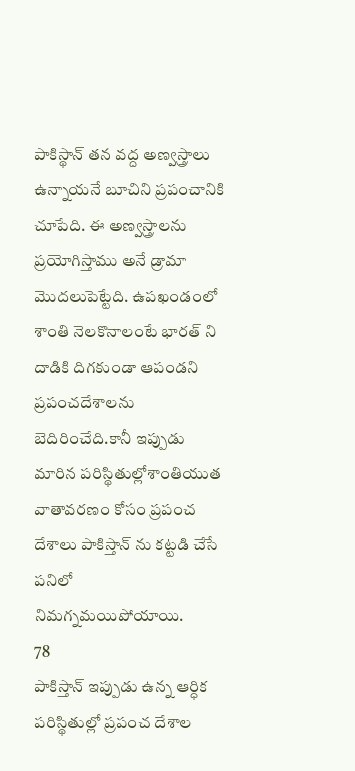పాకిస్థాన్ తన వద్ద అణ్వస్త్రాలు ఉన్నాయనే బూచిని ప్రపంచానికి చూపేది. ఈ అణ్వస్త్రాలను ప్రయోగిస్తాము అనే డ్రామా మొదలుపెట్టేది. ఉపఖండంలో శాంతి నెలకొనాలంటే భారత్ ని దాడికి దిగకుండా ఆపండని ప్రపంచదేశాలను బెదిరించేది.కానీ ఇప్పుడు మారిన పరిస్థితుల్లోశాంతియుత వాతావరణం కోసం ప్రపంచ దేశాలు పాకిస్తాన్ ను కట్టడి చేసే పనిలో నిమగ్నమయిపోయాయి.
78
పాకిస్తాన్ ఇప్పుడు ఉన్న ఆర్ధిక పరిస్థితుల్లో ప్రపంచ దేశాల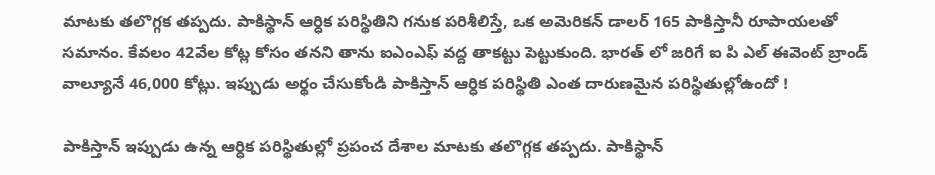మాటకు తలొగ్గక తప్పదు. పాకిస్థాన్ ఆర్ధిక పరిస్థితిని గనుక పరిశీలిస్తే, ఒక అమెరికన్ డాలర్ 165 పాకిస్తానీ రూపాయలతో సమానం. కేవలం 42వేల కోట్ల కోసం తనని తాను ఐఎంఎఫ్ వద్ద తాకట్టు పెట్టుకుంది. భారత్ లో జరిగే ఐ పి ఎల్ ఈవెంట్ బ్రాండ్ వాల్యూనే 46,000 కోట్లు. ఇప్పుడు అర్థం చేసుకోండి పాకిస్తాన్ ఆర్ధిక పరిస్థితి ఎంత దారుణమైన పరిస్థితుల్లోఉందో !

పాకిస్తాన్ ఇప్పుడు ఉన్న ఆర్ధిక పరిస్థితుల్లో ప్రపంచ దేశాల మాటకు తలొగ్గక తప్పదు. పాకిస్థాన్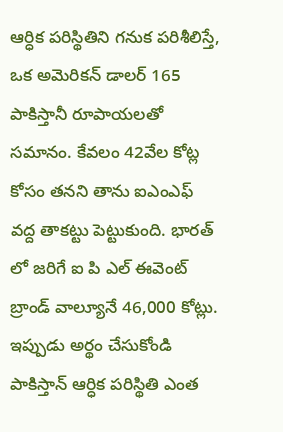ఆర్ధిక పరిస్థితిని గనుక పరిశీలిస్తే, ఒక అమెరికన్ డాలర్ 165 పాకిస్తానీ రూపాయలతో సమానం. కేవలం 42వేల కోట్ల కోసం తనని తాను ఐఎంఎఫ్ వద్ద తాకట్టు పెట్టుకుంది. భారత్ లో జరిగే ఐ పి ఎల్ ఈవెంట్ బ్రాండ్ వాల్యూనే 46,000 కోట్లు. ఇప్పుడు అర్థం చేసుకోండి పాకిస్తాన్ ఆర్ధిక పరిస్థితి ఎంత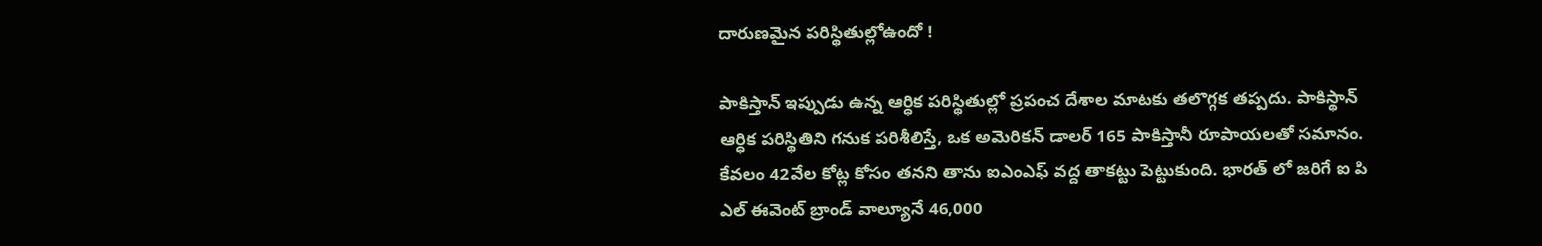దారుణమైన పరిస్థితుల్లోఉందో !

పాకిస్తాన్ ఇప్పుడు ఉన్న ఆర్ధిక పరిస్థితుల్లో ప్రపంచ దేశాల మాటకు తలొగ్గక తప్పదు. పాకిస్థాన్ ఆర్ధిక పరిస్థితిని గనుక పరిశీలిస్తే, ఒక అమెరికన్ డాలర్ 165 పాకిస్తానీ రూపాయలతో సమానం. కేవలం 42వేల కోట్ల కోసం తనని తాను ఐఎంఎఫ్ వద్ద తాకట్టు పెట్టుకుంది. భారత్ లో జరిగే ఐ పి ఎల్ ఈవెంట్ బ్రాండ్ వాల్యూనే 46,000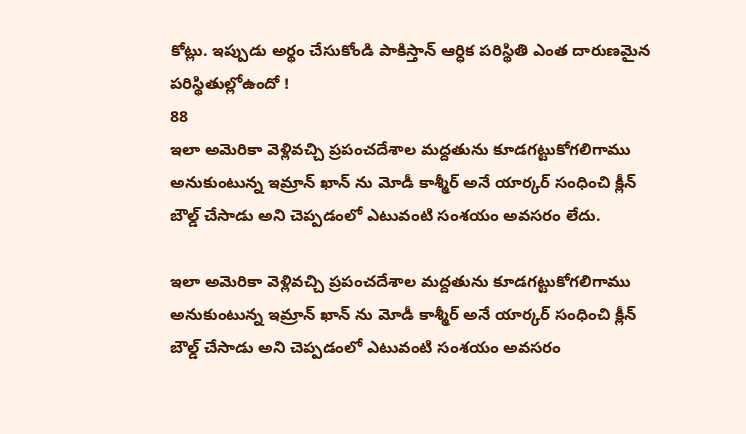కోట్లు. ఇప్పుడు అర్థం చేసుకోండి పాకిస్తాన్ ఆర్ధిక పరిస్థితి ఎంత దారుణమైన పరిస్థితుల్లోఉందో !
88
ఇలా అమెరికా వెళ్లివచ్చి ప్రపంచదేశాల మద్దతును కూడగట్టుకోగలిగాము అనుకుంటున్న ఇమ్రాన్ ఖాన్ ను మోడీ కాశ్మీర్ అనే యార్కర్ సంధించి క్లీన్ బౌల్డ్ చేసాడు అని చెప్పడంలో ఎటువంటి సంశయం అవసరం లేదు.

ఇలా అమెరికా వెళ్లివచ్చి ప్రపంచదేశాల మద్దతును కూడగట్టుకోగలిగాము అనుకుంటున్న ఇమ్రాన్ ఖాన్ ను మోడీ కాశ్మీర్ అనే యార్కర్ సంధించి క్లీన్ బౌల్డ్ చేసాడు అని చెప్పడంలో ఎటువంటి సంశయం అవసరం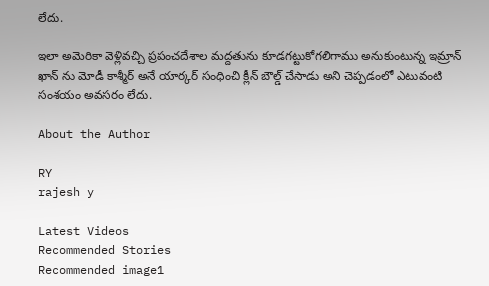లేదు.

ఇలా అమెరికా వెళ్లివచ్చి ప్రపంచదేశాల మద్దతును కూడగట్టుకోగలిగాము అనుకుంటున్న ఇమ్రాన్ ఖాన్ ను మోడీ కాశ్మీర్ అనే యార్కర్ సంధించి క్లీన్ బౌల్డ్ చేసాడు అని చెప్పడంలో ఎటువంటి సంశయం అవసరం లేదు.

About the Author

RY
rajesh y

Latest Videos
Recommended Stories
Recommended image1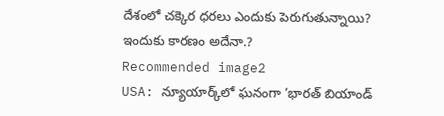దేశంలో చ‌క్కెర ధ‌ర‌లు ఎందుకు పెరుగుతున్నాయి? ఇందుకు కార‌ణం అదేనా.?
Recommended image2
USA: న్యూయార్క్‌లో ఘ‌నంగా ‘భారత్ బియాండ్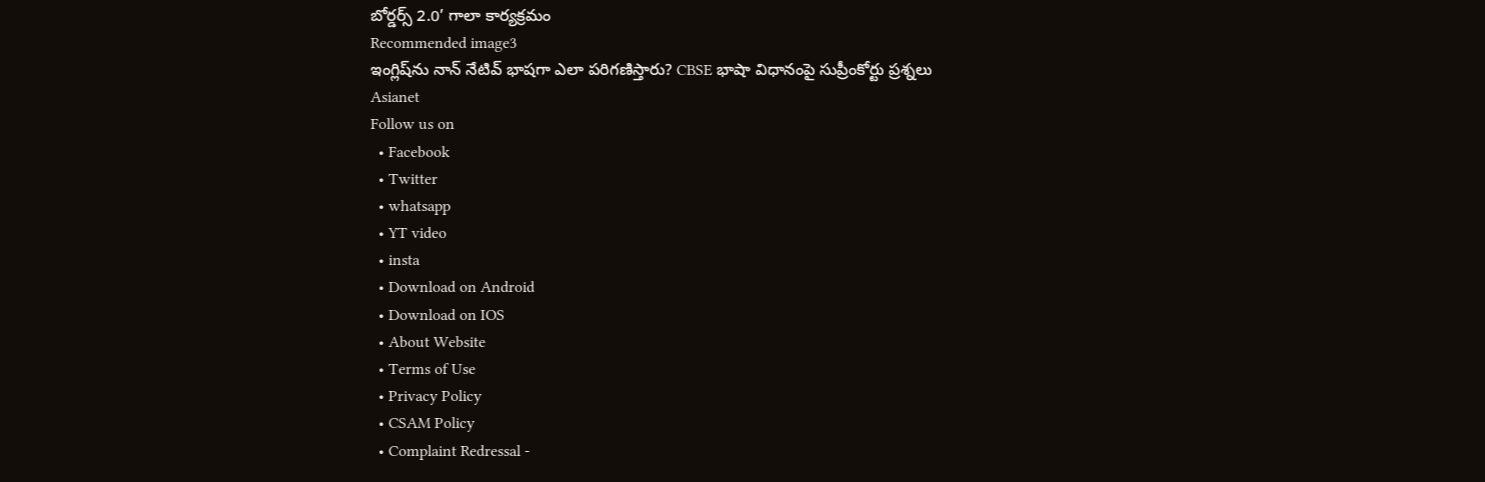బోర్డర్స్ 2.0’ గాలా కార్య‌క్ర‌మం
Recommended image3
ఇంగ్లిష్‌ను నాన్ నేటివ్ భాషగా ఎలా పరిగణిస్తారు? CBSE భాషా విధానంపై సుప్రీంకోర్టు ప్రశ్నలు
Asianet
Follow us on
  • Facebook
  • Twitter
  • whatsapp
  • YT video
  • insta
  • Download on Android
  • Download on IOS
  • About Website
  • Terms of Use
  • Privacy Policy
  • CSAM Policy
  • Complaint Redressal -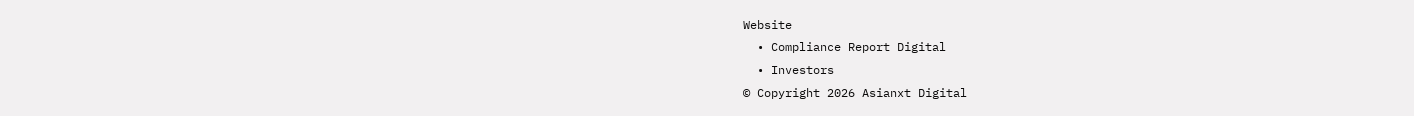Website
  • Compliance Report Digital
  • Investors
© Copyright 2026 Asianxt Digital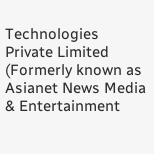Technologies Private Limited (Formerly known as Asianet News Media & Entertainment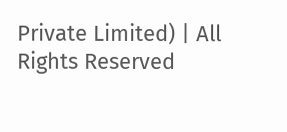Private Limited) | All Rights Reserved